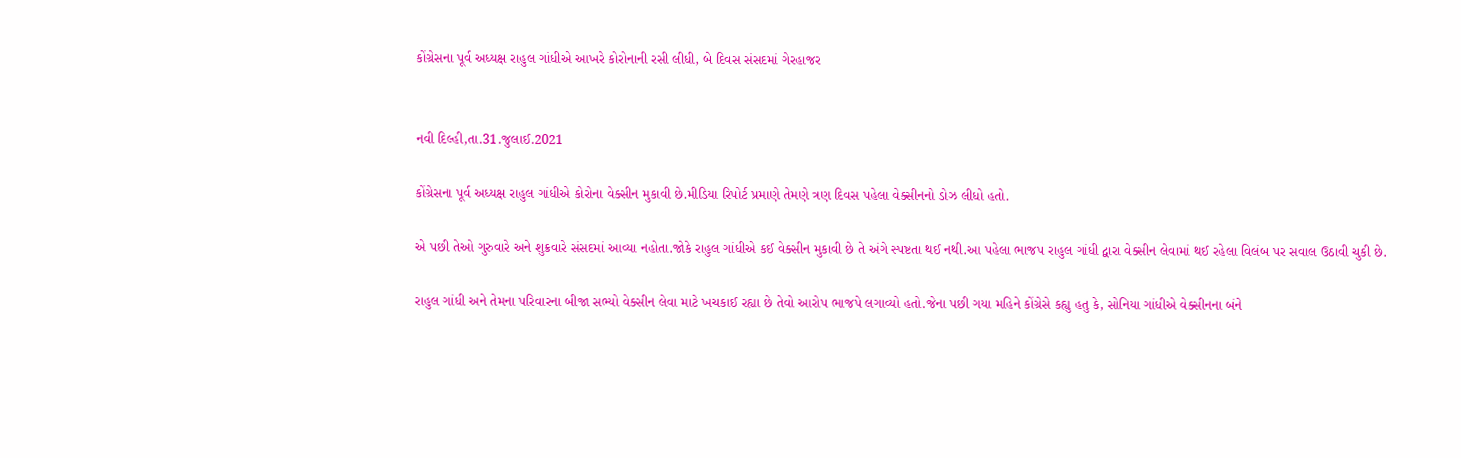કોંગ્રેસના પૂર્વ અધ્યક્ષ રાહુલ ગાંધીએ આખરે કોરોનાની રસી લીધી, બે દિવસ સંસદમાં ગેરહાજર


નવી દિલ્હી,તા.31.જુલાઈ.2021

કોંગ્રેસના પૂર્વ અધ્યક્ષ રાહુલ ગાંધીએ કોરોના વેક્સીન મુકાવી છે.મીડિયા રિપોર્ટ પ્રમાણે તેમણે ત્રણ દિવસ પહેલા વેક્સીનનો ડોઝ લીધો હતો.

એ પછી તેઓ ગુરુવારે અને શુક્રવારે સંસદમાં આવ્યા નહોતા.જોકે રાહુલ ગાંધીએ કઈ વેક્સીન મુકાવી છે તે અંગે સ્પષ્ટતા થઈ નથી.આ પહેલા ભાજપ રાહુલ ગાંધી દ્વારા વેક્સીન લેવામાં થઈ રહેલા વિલંબ પર સવાલ ઉઠાવી ચુકી છે.

રાહુલ ગાંધી અને તેમના પરિવારના બીજા સભ્યો વેક્સીન લેવા માટે ખચકાઈ રહ્યા છે તેવો આરોપ ભાજપે લગાવ્યો હતો.જેના પછી ગયા મહિને કોંગ્રેસે કહ્યુ હતુ કે, સોનિયા ગાંધીએ વેક્સીનના બંને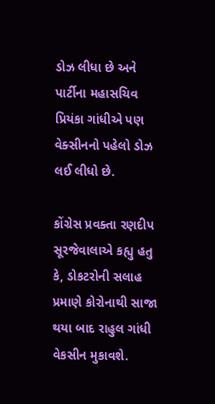ડોઝ લીધા છે અને પાર્ટીના મહાસચિવ પ્રિયંકા ગાંધીએ પણ વેક્સીનનો પહેલો ડોઝ લઈ લીધો છે.

કોંગ્રેસ પ્રવક્તા રણદીપ સૂરજેવાલાએ કહ્યુ હતુ કે, ડોકટરોની સલાહ પ્રમાણે કોરોનાથી સાજા થયા બાદ રાહુલ ગાંધી વેકસીન મુકાવશે.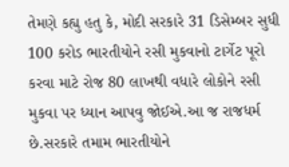તેમણે કહ્યુ હતુ કે, મોદી સરકારે 31 ડિસેમ્બર સુધી 100 કરોડ ભારતીયોને રસી મુકવાનો ટાર્ગેટ પૂરો કરવા માટે રોજ 80 લાખથી વધારે લોકોને રસી મુકવા પર ધ્યાન આપવુ જોઈએ.આ જ રાજધર્મ છે.સરકારે તમામ ભારતીયોને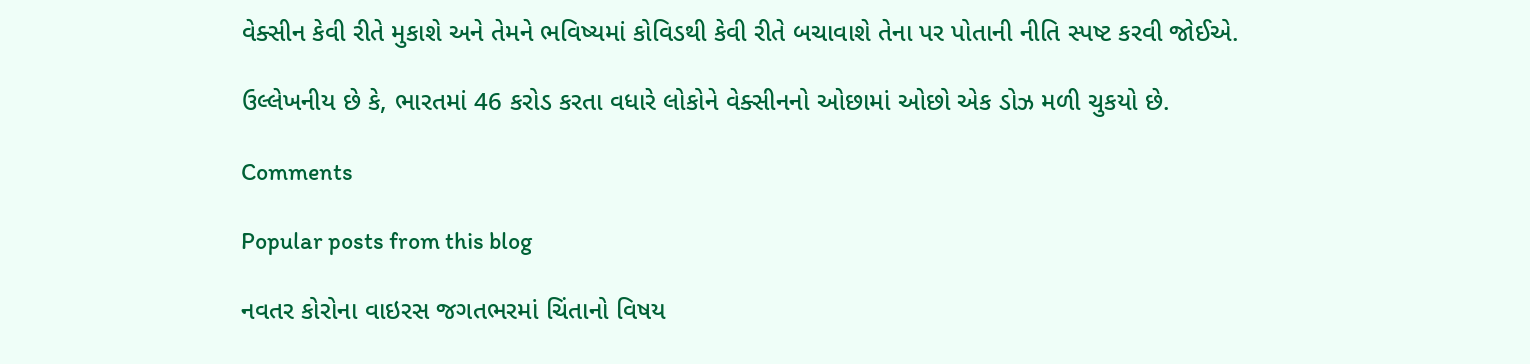વેક્સીન કેવી રીતે મુકાશે અને તેમને ભવિષ્યમાં કોવિડથી કેવી રીતે બચાવાશે તેના પર પોતાની નીતિ સ્પષ્ટ કરવી જોઈએ.

ઉલ્લેખનીય છે કે, ભારતમાં 46 કરોડ કરતા વધારે લોકોને વેક્સીનનો ઓછામાં ઓછો એક ડોઝ મળી ચુકયો છે.

Comments

Popular posts from this blog

નવતર કોરોના વાઇરસ જગતભરમાં ચિંતાનો વિષય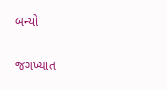બન્યો

જગખ્યાત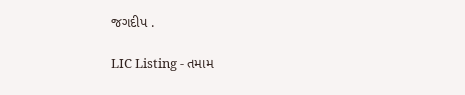જગદીપ .

LIC Listing - તમામ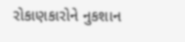રોકાણકારોને નુકશાન